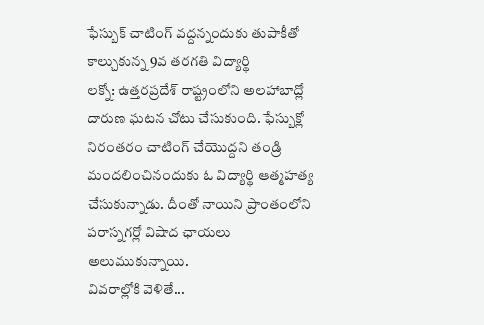ఫేస్బుక్ చాటింగ్ వద్దన్నందుకు తుపాకీతో కాల్చుకున్న 9వ తరగతి విద్యార్థి
లక్నో: ఉత్తరప్రదేశ్ రాష్ట్రంలోని అలహాబాద్లో దారుణ ఘటన చోటు చేసుకుంది. ఫేస్బుక్లో నిరంతరం చాటింగ్ చేయొద్దని తండ్రి మందలించినందుకు ఓ విద్యార్థి ఆత్మహత్య చేసుకున్నాడు. దీంతో నాయిని ప్రాంతంలోని పరాస్నగర్లో విషాద ఛాయలు అలుముకున్నాయి.
వివరాల్లోకి వెళితే...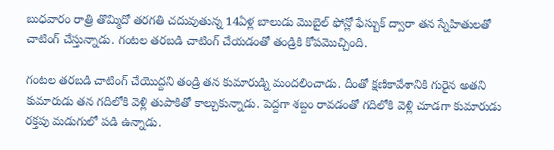బుధవారం రాత్రి తొమ్మిదో తరగతి చదువుతున్న 14ఏళ్ల బాలుడు మొబైల్ ఫోన్లో ఫేస్బుక్ ద్వారా తన స్నేహితులతో చాటింగ్ చేస్తున్నాడు. గంటల తరబడి చాటింగ్ చేయడంతో తండ్రికి కోపమొచ్చింది.

గంటల తరబడి చాటింగ్ చేయొద్దని తండ్రి తన కుమారుడ్ని మందలించాడు. దీంతో క్షణికావేశానికి గురైన అతని కుమారుడు తన గదిలోకి వెళ్లి తుపాకితో కాల్చుకున్నాడు. పెద్దగా శబ్దం రావడంతో గదిలోకి వెళ్లి చూడగా కుమారుడు రక్తపు మడుగులో పడి ఉన్నాడు.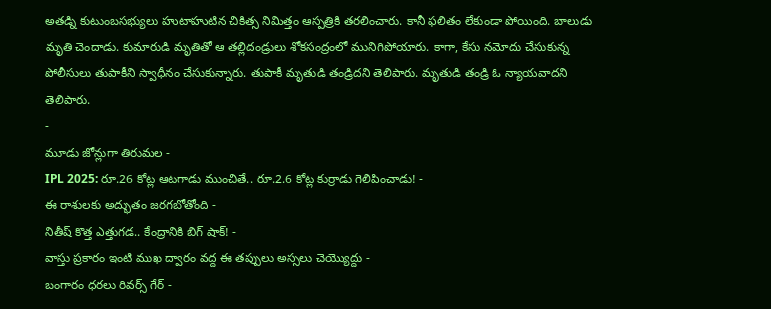అతడ్ని కుటుంబసభ్యులు హుటాహుటిన చికిత్స నిమిత్తం ఆస్పత్రికి తరలించారు. కానీ ఫలితం లేకుండా పోయింది. బాలుడు మృతి చెందాడు. కుమారుడి మృతితో ఆ తల్లిదండ్రులు శోకసంద్రంలో మునిగిపోయారు. కాగా, కేసు నమోదు చేసుకున్న పోలీసులు తుపాకీని స్వాధీనం చేసుకున్నారు. తుపాకీ మృతుడి తండ్రిదని తెలిపారు. మృతుడి తండ్రి ఓ న్యాయవాదని తెలిపారు.
-
మూడు జోన్లుగా తిరుమల -
IPL 2025: రూ.26 కోట్ల ఆటగాడు ముంచితే.. రూ.2.6 కోట్ల కుర్రాడు గెలిపించాడు! -
ఈ రాశులకు అద్భుతం జరగబోతోంది -
నితీష్ కొత్త ఎత్తుగడ.. కేంద్రానికి బిగ్ షాక్! -
వాస్తు ప్రకారం ఇంటి ముఖ ద్వారం వద్ద ఈ తప్పులు అస్సలు చెయ్యొద్దు -
బంగారం ధరలు రివర్స్ గేర్ -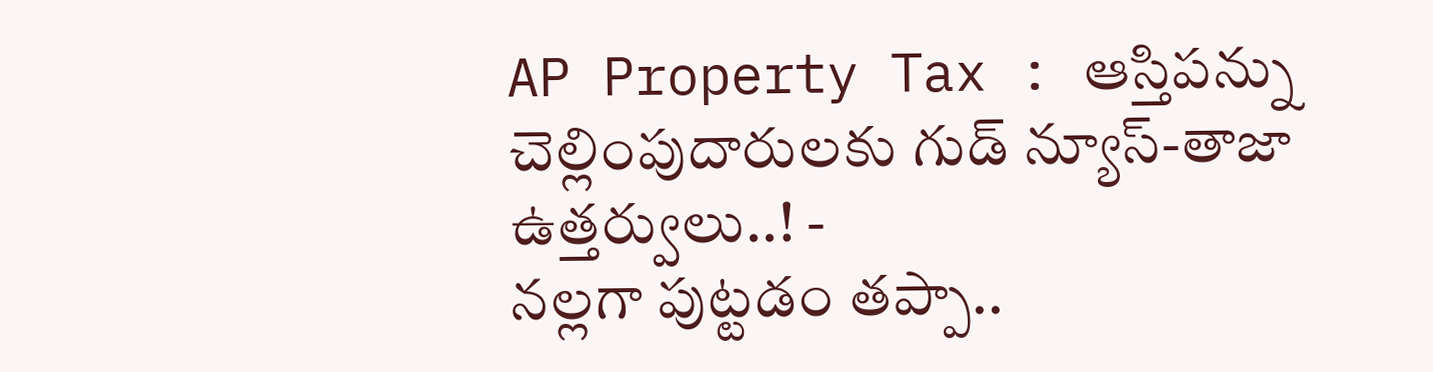AP Property Tax : ఆస్తిపన్ను చెల్లింపుదారులకు గుడ్ న్యూస్-తాజా ఉత్తర్వులు..! -
నల్లగా పుట్టడం తప్పా..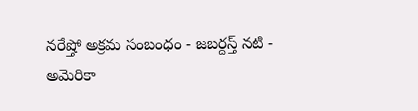నరేష్తో అక్రమ సంబంధం - జబర్దస్త్ నటి -
అమెరికా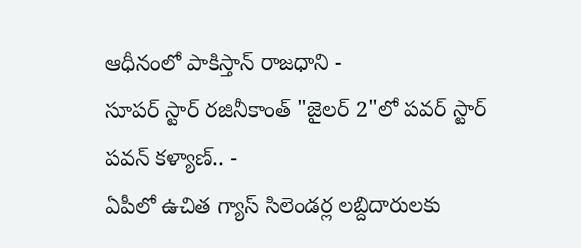ఆధీనంలో పాకిస్తాన్ రాజధాని -
సూపర్ స్టార్ రజినీకాంత్ "జైలర్ 2"లో పవర్ స్టార్ పవన్ కళ్యాణ్.. -
ఏపీలో ఉచిత గ్యాస్ సిలెండర్ల లబ్దిదారులకు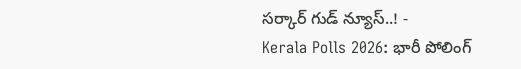సర్కార్ గుడ్ న్యూస్..! -
Kerala Polls 2026: భారీ పోలింగ్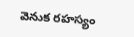వెనుక రహస్యం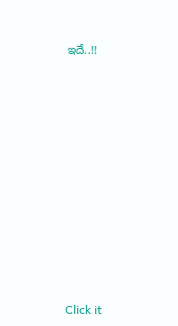ఇదే..!!












Click it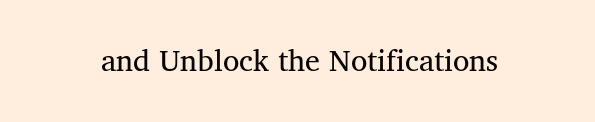and Unblock the Notifications